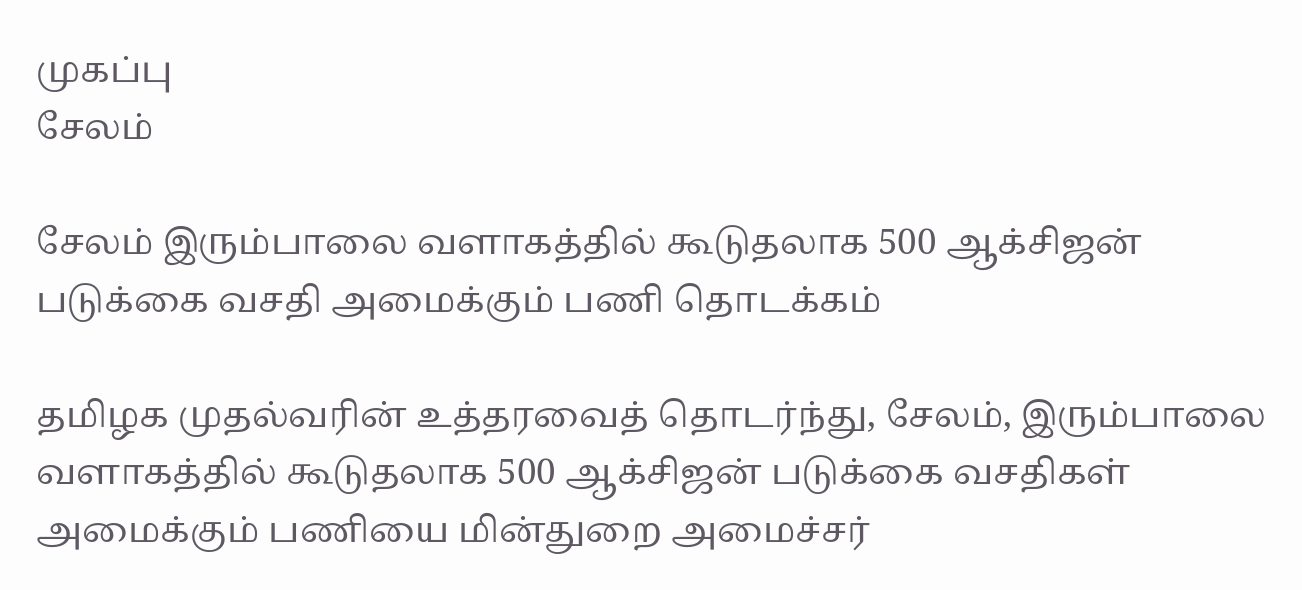முகப்பு
சேலம்

சேலம் இரும்பாலை வளாகத்தில் கூடுதலாக 500 ஆக்சிஜன் படுக்கை வசதி அமைக்கும் பணி தொடக்கம்

தமிழக முதல்வரின் உத்தரவைத் தொடர்ந்து, சேலம், இரும்பாலை வளாகத்தில் கூடுதலாக 500 ஆக்சிஜன் படுக்கை வசதிகள் அமைக்கும் பணியை மின்துறை அமைச்சர்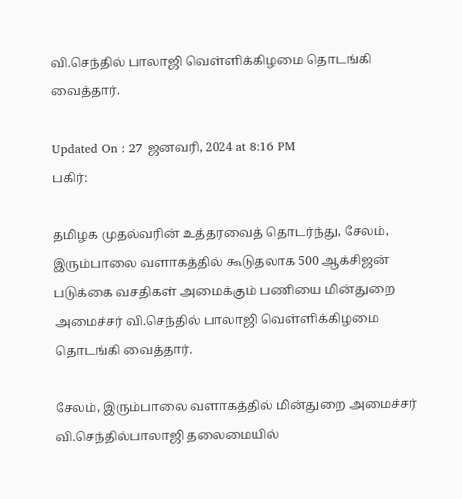வி.செந்தில் பாலாஜி வெள்ளிக்கிழமை தொடங்கி வைத்தார்.

Updated On : 27 ஜனவரி, 2024 at 8:16 PM
பகிர்:

தமிழக முதல்வரின் உத்தரவைத் தொடர்ந்து, சேலம், இரும்பாலை வளாகத்தில் கூடுதலாக 500 ஆக்சிஜன் படுக்கை வசதிகள் அமைக்கும் பணியை மின்துறை அமைச்சர் வி.செந்தில் பாலாஜி வெள்ளிக்கிழமை தொடங்கி வைத்தார்.

சேலம், இரும்பாலை வளாகத்தில் மின்துறை அமைச்சர் வி.செந்தில்பாலாஜி தலைமையில்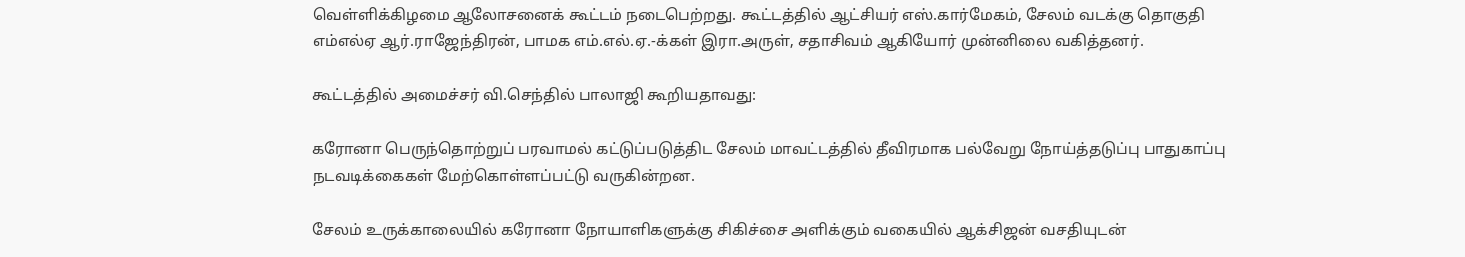வெள்ளிக்கிழமை ஆலோசனைக் கூட்டம் நடைபெற்றது. கூட்டத்தில் ஆட்சியர் எஸ்.கார்மேகம், சேலம் வடக்கு தொகுதி எம்எல்ஏ ஆர்.ராஜேந்திரன், பாமக எம்.எல்.ஏ.-க்கள் இரா.அருள், சதாசிவம் ஆகியோர் முன்னிலை வகித்தனர்.

கூட்டத்தில் அமைச்சர் வி.செந்தில் பாலாஜி கூறியதாவது:

கரோனா பெருந்தொற்றுப் பரவாமல் கட்டுப்படுத்திட சேலம் மாவட்டத்தில் தீவிரமாக பல்வேறு நோய்த்தடுப்பு பாதுகாப்பு நடவடிக்கைகள் மேற்கொள்ளப்பட்டு வருகின்றன.

சேலம் உருக்காலையில் கரோனா நோயாளிகளுக்கு சிகிச்சை அளிக்கும் வகையில் ஆக்சிஜன் வசதியுடன்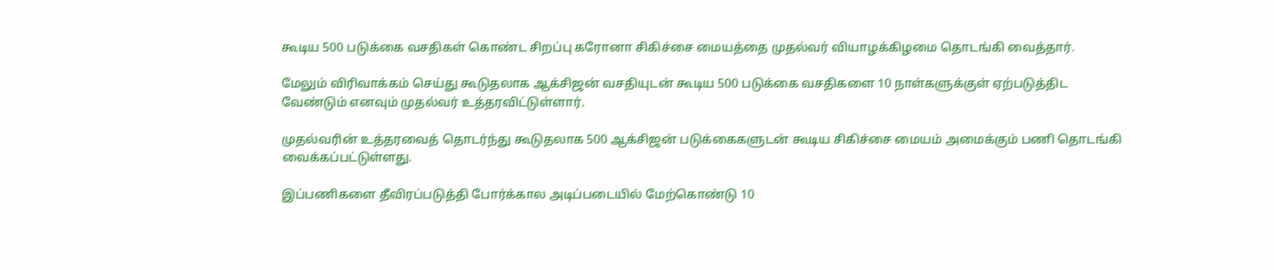கூடிய 500 படுக்கை வசதிகள் கொண்ட சிறப்பு கரோனா சிகிச்சை மையத்தை முதல்வர் வியாழக்கிழமை தொடங்கி வைத்தார்.

மேலும் விரிவாக்கம் செய்து கூடுதலாக ஆக்சிஜன் வசதியுடன் கூடிய 500 படுக்கை வசதிகளை 10 நாள்களுக்குள் ஏற்படுத்திட வேண்டும் எனவும் முதல்வர் உத்தரவிட்டுள்ளார்.

முதல்வரின் உத்தரவைத் தொடர்ந்து கூடுதலாக 500 ஆக்சிஜன் படுக்கைகளுடன் கூடிய சிகிச்சை மையம் அமைக்கும் பணி தொடங்கி வைக்கப்பட்டுள்ளது.

இப்பணிகளை தீவிரப்படுத்தி போர்க்கால அடிப்படையில் மேற்கொண்டு 10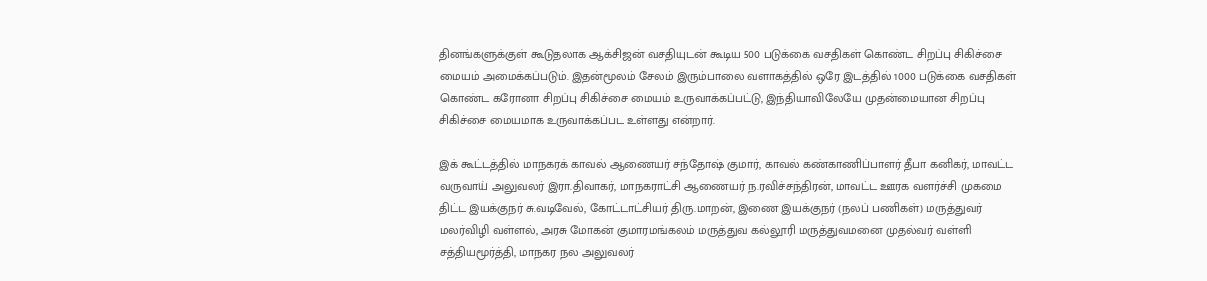தினங்களுக்குள் கூடுதலாக ஆக்சிஜன் வசதியுடன் கூடிய 500 படுக்கை வசதிகள் கொண்ட சிறப்பு சிகிச்சை மையம் அமைக்கப்படும். இதன்மூலம் சேலம் இரும்பாலை வளாகத்தில் ஒரே இடத்தில் 1000 படுக்கை வசதிகள் கொண்ட கரோனா சிறப்பு சிகிச்சை மையம் உருவாக்கப்பட்டு, இந்தியாவிலேயே முதன்மையான சிறப்பு சிகிச்சை மையமாக உருவாக்கப்பட உள்ளது என்றார்.

இக் கூட்டத்தில் மாநகரக் காவல் ஆணையர் சந்தோஷ் குமார், காவல் கண்காணிப்பாளர் தீபா கனிகர், மாவட்ட வருவாய் அலுவலர் இரா.திவாகர், மாநகராட்சி ஆணையர் ந.ரவிச்சந்திரன், மாவட்ட ஊரக வளர்ச்சி முகமை திட்ட இயக்குநர் சு.வடிவேல், கோட்டாட்சியர் திரு.மாறன், இணை இயக்குநர் (நலப் பணிகள்) மருத்துவர் மலர்விழி வள்ளல், அரசு மோகன் குமாரமங்கலம் மருத்துவ கல்லூரி மருத்துவமனை முதல்வர் வள்ளி சத்தியமூர்த்தி, மாநகர நல அலுவலர்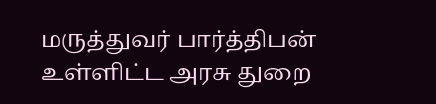மருத்துவர் பார்த்திபன் உள்ளிட்ட அரசு துறை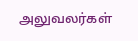அலுவலர்கள்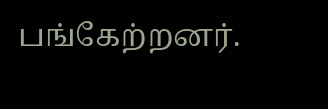பங்கேற்றனர்.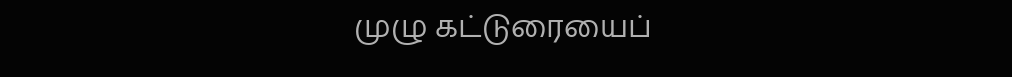முழு கட்டுரையைப்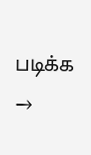படிக்க →